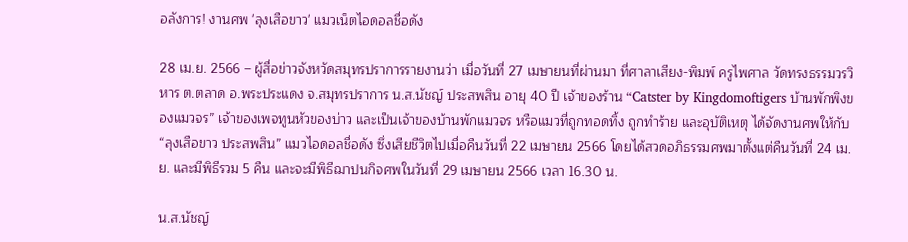อลังการ! งานศพ 'ลุงเสือขาว' แมวเน็ตไอดอลชื่อดัง

28 เม.ย. 2566 – ผู้สื่อข่าวจังหวัดสมุทรปราการรายงานว่า เมื่อวันที่ 27 เมษายนที่ผ่านมา ที่ศาลาเสียง-พิมพ์ ครูไพศาล วัดทรงธรรมวรวิหาร ต.ตลาด อ.พระประแดง จ.สมุทรปราการ น.ส.นัชญ์ ประสพสิน อายุ 40 ปี เจ้าของร้าน “Catster by Kingdomoftigers บ้านพักพิงของแมวจร” เจ้าของเพจทูนหัวของบ่าว และเป็นเจ้าของบ้านพักแมวจร หรือแมวที่ถูกทอดทิ้ง ถูกทำร้าย และอุบัติเหตุ ได้จัดงานศพให้กับ “ลุงเสือขาว ประสพสิน” แมวไอดอลชื่อดัง ซึ่งเสียชีวิตไปเมื่อคืนวันที่ 22 เมษายน 2566 โดยได้สวดอภิธรรมศพมาตั้งแต่คืนวันที่ 24 เม.ย. และมีพิธีรวม 5 คืน และจะมีพิธีฌาปนกิจศพในวันที่ 29 เมษายน 2566 เวลา 16.30 น.

น.ส.นัชญ์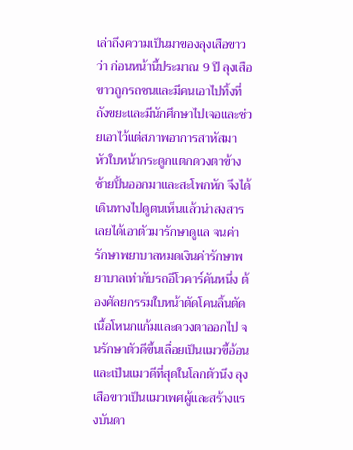เล่าถึงความเป็นมาของลุงเสือขาวว่า ก่อนหน้านี้ประมาณ 9 ปี ลุงเสือขาวถูกรถชนและมีคนเอาไปทิ้งที่ถังขยะและมีนักศึกษาไปเจอและช่วยเอาไว้แต่สภาพอาการสาหัสมา หัวใบหน้ากระดูกแตกดวงตาข้างซ้ายปิ้นออกมาและสะโพกหัก จึงได้เดินทางไปดูตนเห็นแล้วน่าสงสารเลยได้เอาตัวมารักษาดูแล จนค่ารักษาพยาบาลหมดเงินค่ารักษาพยาบาลเท่ากับรถอีโวคาร์คันหนึ่ง ต้องศัลยกรรมใบหน้าตัดโคนลิ้นตัดเนื้อโหนกแก้มและดวงตาออกไป จนรักษาตัวดีขึ้นเลื่อยเป็นแมวขี้อ้อนและเป็นแมวดีที่สุดในโลกตัวนึง ลุงเสือขาวเป็นแมวเพศผู้และสร้างแรงบันดา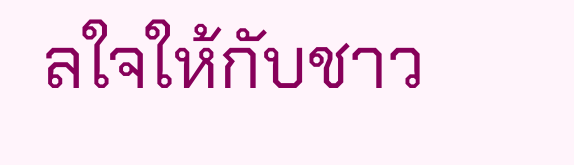ลใจให้กับชาว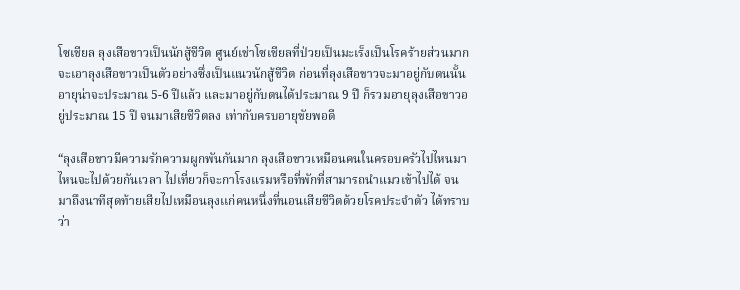โซเชียล ลุงเสือขาวเป็นนักสู้ชีวิต ศูนย์เช่าโซเชียลที่ป่วยเป็นมะเร็งเป็นโรคร้ายส่วนมากจะเอาลุงเสือขาวเป็นตัวอย่างซึ่งเป็นแนวนักสู้ชีวิต ก่อนที่ลุงเสือขาวจะมาอยู่กับตนนั้นอายุน่าจะประมาณ 5-6 ปีแล้ว และมาอยู่กับตนได้ประมาณ 9 ปี ก็รวมอายุลุงเสือขาวอยู่ประมาณ 15 ปี จนมาเสียชีวิตลง เท่ากับครบอายุขัยพอดี

“ลุงเสือขาวมีความรักความผูกพันกันมาก ลุงเสือขาวเหมือนคนในครอบครัวไปไหนมาไหนจะไปด้วยกันเวลา ไปเที่ยวก็จะกาโรงแรมหรือที่พักที่สามารถนำแมวเข้าไปได้ จนมาถึงนาทีสุดท้ายเสียไปเหมือนลุงเเก่คนหนึ่งที่นอนเสียชีวิตด้วยโรคประจำตัว ได้ทราบว่า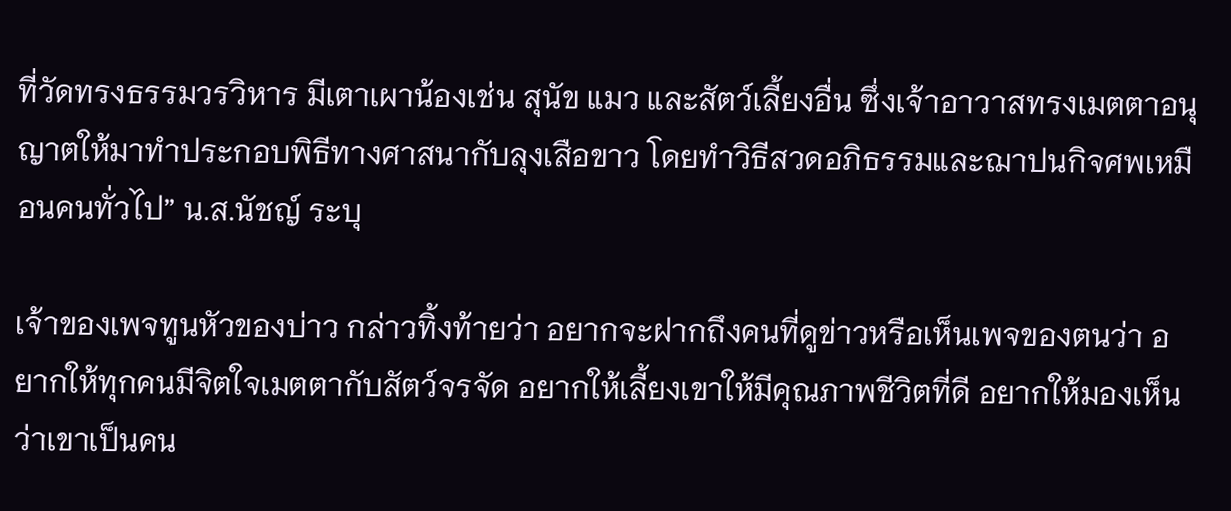ที่วัดทรงธรรมวรวิหาร มีเตาเผาน้องเช่น สุนัข แมว และสัตว์เลี้ยงอื่น ซึ่งเจ้าอาวาสทรงเมตตาอนุญาตให้มาทำประกอบพิธีทางศาสนากับลุงเสือขาว โดยทำวิธีสวดอภิธรรมและฌาปนกิจศพเหมือนคนทั่วไป” น.ส.นัชญ์ ระบุ

เจ้าของเพจทูนหัวของบ่าว กล่าวทิ้งท้ายว่า อยากจะฝากถึงคนที่ดูข่าวหรือเห็นเพจของตนว่า อยากให้ทุกคนมีจิตใจเมตตากับสัตว์จรจัด อยากให้เลี้ยงเขาให้มีคุณภาพชีวิตที่ดี อยากให้มองเห็นว่าเขาเป็นคน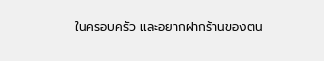ในครอบครัว และอยากฝากร้านของตน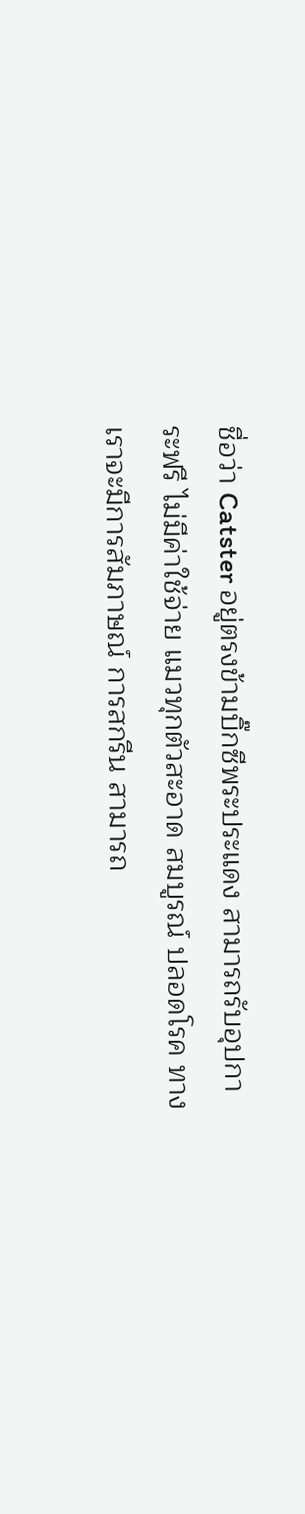ชื่อว่า Catster อยู่ตรงข้ามบิ๊กซีพระประแดง สามารถรับอุปการะฟรี ไม่มีค่าใช้จ่าย แมวทุกตัวสะอาด สมบูรณ์ ปลอดโรค ทางเราจะมีการสัมภาษณ์ การสกรีน สามารถ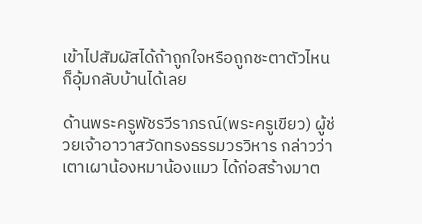เข้าไปสัมผัสได้ถ้าถูกใจหรือถูกชะตาตัวไหน ก็อุ้มกลับบ้านได้เลย

ด้านพระครูพัชรวีราภรณ์(พระครูเขียว) ผู้ช่วยเจ้าอาวาสวัดทรงธรรมวรวิหาร กล่าวว่า เตาเผาน้องหมาน้องแมว ได้ก่อสร้างมาต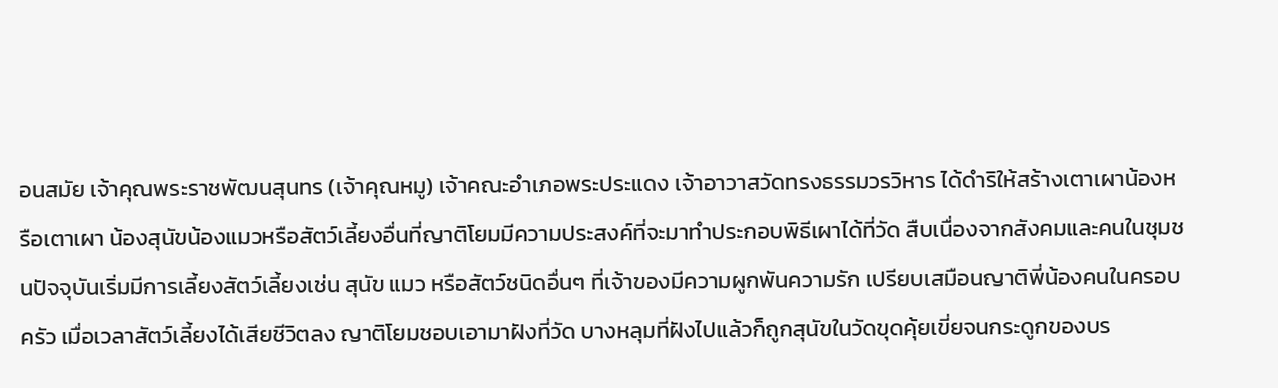อนสมัย เจ้าคุณพระราชพัฒนสุนทร (เจ้าคุณหมู) เจ้าคณะอำเภอพระประแดง เจ้าอาวาสวัดทรงธรรมวรวิหาร ได้ดำริให้สร้างเตาเผาน้องหรือเตาเผา น้องสุนัขน้องแมวหรือสัตว์เลี้ยงอื่นที่ญาติโยมมีความประสงค์ที่จะมาทำประกอบพิธีเผาได้ที่วัด สืบเนื่องจากสังคมและคนในชุมชนปัจจุบันเริ่มมีการเลี้ยงสัตว์เลี้ยงเช่น สุนัข แมว หรือสัตว์ชนิดอื่นๆ ที่เจ้าของมีความผูกพันความรัก เปรียบเสมือนญาติพี่น้องคนในครอบครัว เมื่อเวลาสัตว์เลี้ยงได้เสียชีวิตลง ญาติโยมชอบเอามาฝังที่วัด บางหลุมที่ฝังไปแล้วก็ถูกสุนัขในวัดขุดคุ้ยเขี่ยจนกระดูกของบร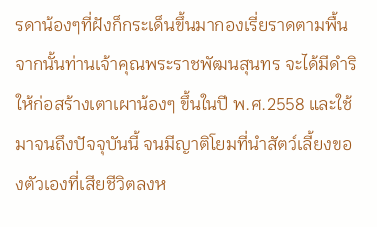รดาน้องๆที่ฝังก็กระเด็นขึ้นมากองเรี่ยราดตามพื้น จากนั้นท่านเจ้าคุณพระราชพัฒนสุนทร จะได้มีดำริให้ก่อสร้างเตาเผาน้องๆ ขึ้นในปี พ.ศ.2558 และใช้มาจนถึงปัจจุบันนี้ จนมีญาติโยมที่นำสัตว์เลี้ยงของตัวเองที่เสียชีวิตลงห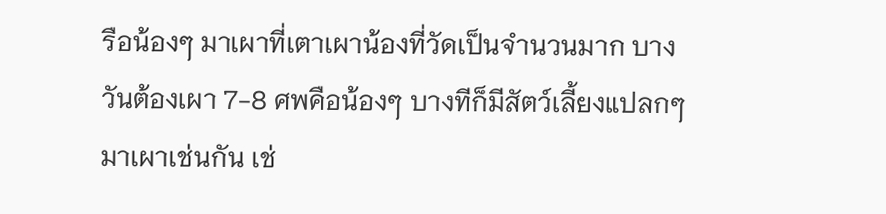รือน้องๆ มาเผาที่เตาเผาน้องที่วัดเป็นจำนวนมาก บางวันต้องเผา 7-8 ศพคือน้องๆ บางทีก็มีสัตว์เลี้ยงแปลกๆ มาเผาเช่นกัน เช่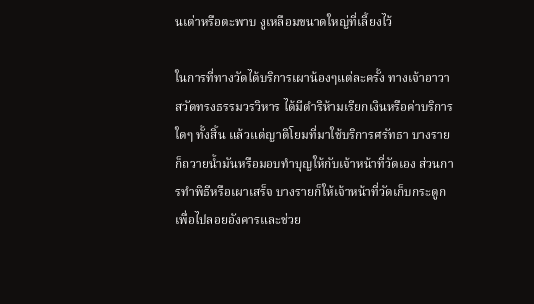นเต่าหรือตะพาบ งูเหลือมขนาดใหญ่ที่เลี้ยงไว้

ในการที่ทางวัดได้บริการเผาน้องๆแต่ละครั้ง ทางเจ้าอาวาสวัดทรงธรรมวรวิหาร ได้มีดำริห้ามเรียกเงินหรือค่าบริการใดๆ ทั้งสิ้น แล้วแต่ญาติโยมที่มาใช้บริการศรัทธา บางรายก็ถวายน้ำมันหรือมอบทำบุญให้กับเจ้าหน้าที่วัดเอง ส่วนการทำพิธีหรือเผาเสร็จ บางรายก็ให้เจ้าหน้าที่วัดเก็บกระดูกเพื่อไปลอยอังคารและช่วย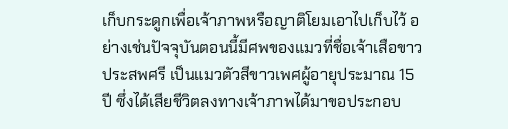เก็บกระดูกเพื่อเจ้าภาพหรือญาติโยมเอาไปเก็บไว้ อย่างเช่นปัจจุบันตอนนี้มีศพของแมวที่ชื่อเจ้าเสือขาว ประสพศรี เป็นแมวตัวสีขาวเพศผู้อายุประมาณ 15 ปี ซึ่งได้เสียชีวิตลงทางเจ้าภาพได้มาขอประกอบ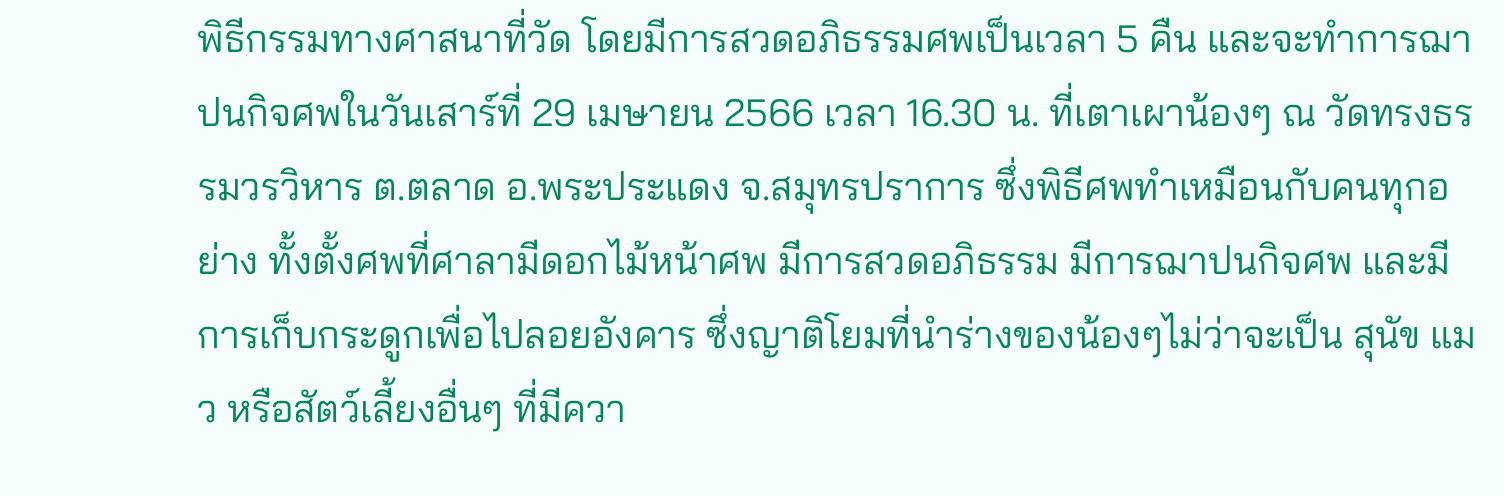พิธีกรรมทางศาสนาที่วัด โดยมีการสวดอภิธรรมศพเป็นเวลา 5 คืน และจะทำการฌาปนกิจศพในวันเสาร์ที่ 29 เมษายน 2566 เวลา 16.30 น. ที่เตาเผาน้องๆ ณ วัดทรงธรรมวรวิหาร ต.ตลาด อ.พระประแดง จ.สมุทรปราการ ซึ่งพิธีศพทำเหมือนกับคนทุกอย่าง ทั้งตั้งศพที่ศาลามีดอกไม้หน้าศพ มีการสวดอภิธรรม มีการฌาปนกิจศพ และมีการเก็บกระดูกเพื่อไปลอยอังคาร ซึ่งญาติโยมที่นำร่างของน้องๆไม่ว่าจะเป็น สุนัข แมว หรือสัตว์เลี้ยงอื่นๆ ที่มีควา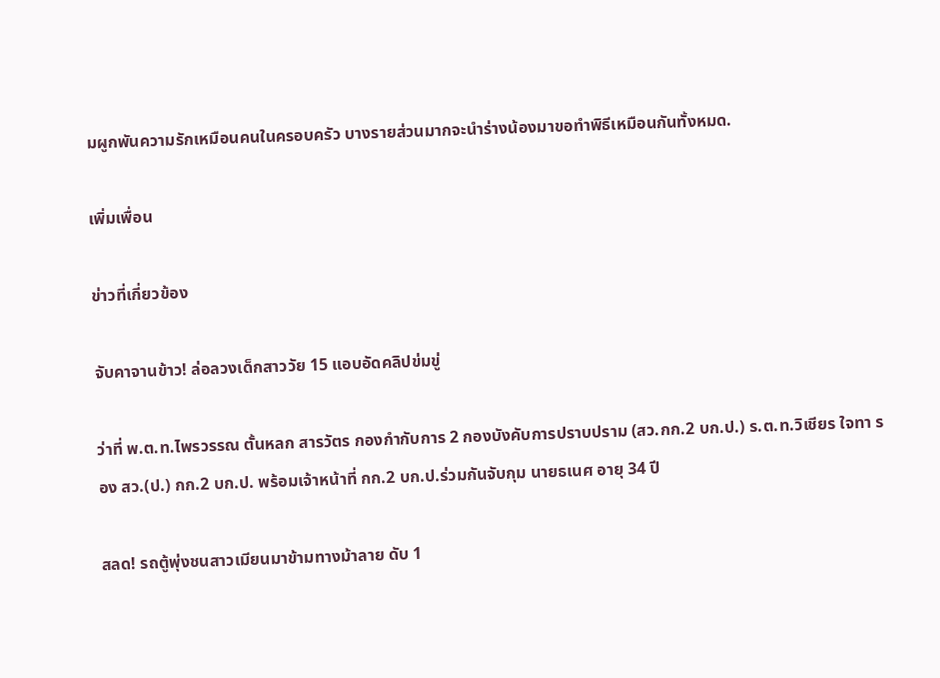มผูกพันความรักเหมือนคนในครอบครัว บางรายส่วนมากจะนำร่างน้องมาขอทำพิธีเหมือนกันทั้งหมด.

เพิ่มเพื่อน

ข่าวที่เกี่ยวข้อง

จับคาจานข้าว! ล่อลวงเด็กสาววัย 15 แอบอัดคลิปข่มขู่

ว่าที่ พ.ต.ท.ไพรวรรณ ตั้นหลก สารวัตร กองกำกับการ 2 กองบังคับการปราบปราม (สว.กก.2 บก.ป.) ร.ต.ท.วิเชียร ใจทา รอง สว.(ป.) กก.2 บก.ป. พร้อมเจ้าหน้าที่ กก.2 บก.ป.ร่วมกันจับกุม นายธเนศ อายุ 34 ปี

สลด! รถตู้พุ่งชนสาวเมียนมาข้ามทางม้าลาย ดับ 1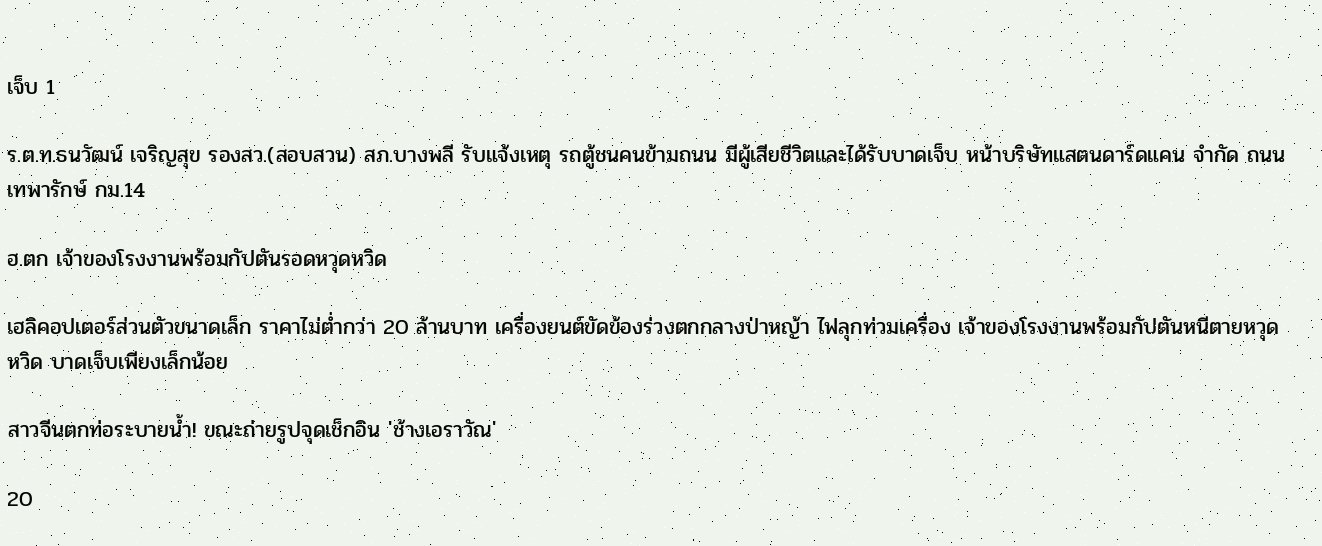เจ็บ 1

ร.ต.ท.ธนวัฒน์ เจริญสุข รองสว.(สอบสวน) สภ.บางพลี รับแจ้งเหตุ รถตู้ชนคนข้ามถนน มีผู้เสียชีวิตและได้รับบาดเจ็บ หน้าบริษัทแสตนดาร์ดแคน จำกัด ถนนเทพารักษ์ กม.14

ฮ.ตก เจ้าของโรงงานพร้อมกัปตันรอดหวุดหวิด

เฮลิคอปเตอร์ส่วนตัวขนาดเล็ก ราคาไม่ต่ำกว่า 20 ล้านบาท เครื่องยนต์ขัดข้องร่วงตกกลางป่าหญ้า ไฟลุกท่วมเครื่อง เจ้าของโรงงานพร้อมกัปตันหนีตายหวุดหวิด บาดเจ็บเพียงเล็กน้อย

สาวจีนตกท่อระบายน้ำ! ขณะถ่ายรูปจุดเช็กอิน 'ช้างเอราวัณ'

20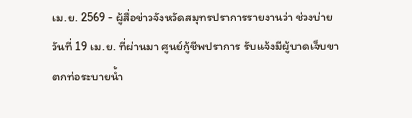เม.ย. 2569 - ผู้สื่อข่าวจังหวัดสมุทรปราการรายงานว่า ช่วงบ่ายวันที่ 19 เม.ย. ที่ผ่านมา ศูนย์กู้ชีพปราการ รับแจ้งมีผู้บาดเจ็บขาตกท่อระบายน้ำ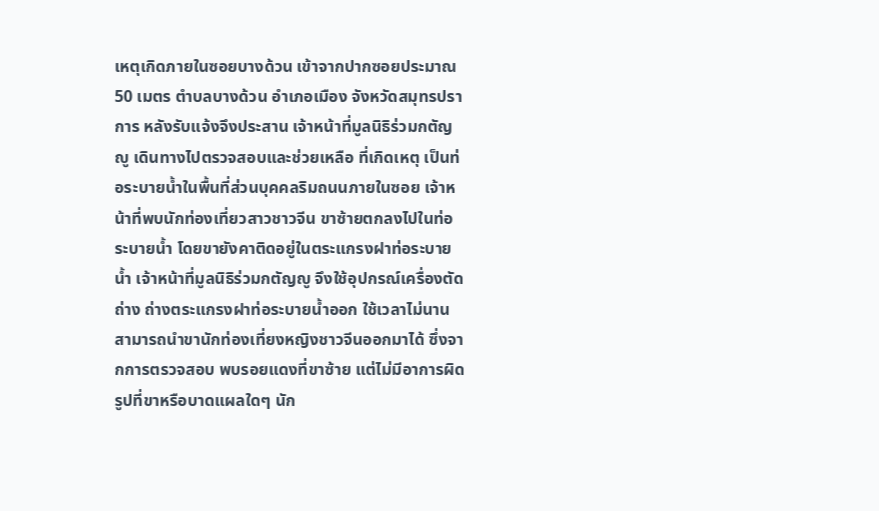เหตุเกิดภายในซอยบางด้วน เข้าจากปากซอยประมาณ 50 เมตร ตำบลบางด้วน อำเภอเมือง จังหวัดสมุทรปราการ หลังรับแจ้งจึงประสาน เจ้าหน้าที่มูลนิธิร่วมกตัญญู เดินทางไปตรวจสอบและช่วยเหลือ ที่เกิดเหตุ เป็นท่อระบายน้ำในพื้นที่ส่วนบุคคลริมถนนภายในซอย เจ้าหน้าที่พบนักท่องเที่ยวสาวชาวจีน ขาซ้ายตกลงไปในท่อระบายน้ำ โดยขายังคาติดอยู่ในตระแกรงฝาท่อระบายน้ำ เจ้าหน้าที่มูลนิธิร่วมกตัญญู จึงใช้อุปกรณ์เครื่องตัดถ่าง ถ่างตระแกรงฝาท่อระบายน้ำออก ใช้เวลาไม่นานสามารถนำขานักท่องเที่ยงหญิงชาวจีนออกมาได้ ซึ่งจากการตรวจสอบ พบรอยแดงที่ขาซ้าย แต่ไม่มีอาการผิดรูปที่ขาหรือบาดแผลใดๆ นัก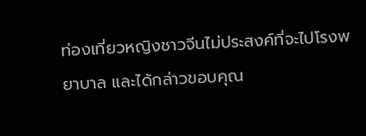ท่องเที่ยวหญิงชาวจีนไม่ประสงค์ที่จะไปโรงพยาบาล และได้กล่าวขอบคุณ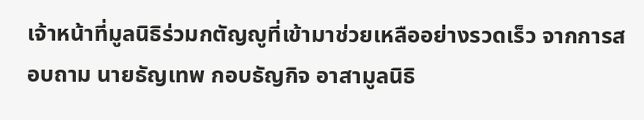เจ้าหน้าที่มูลนิธิร่วมกตัญญูที่เข้ามาช่วยเหลืออย่างรวดเร็ว จากการสอบถาม นายธัญเทพ กอบธัญกิจ อาสามูลนิธิ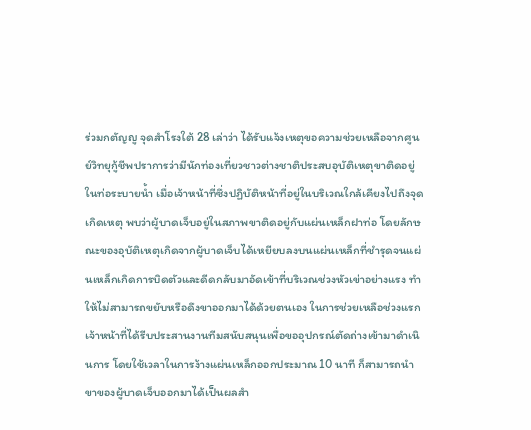ร่วมกตัญญู จุดสำโรงใต้ 28 เล่าว่า ได้รับแจ้งเหตุขอความช่วยเหลือจากศูนย์วิทยุกู้ชีพปราการว่ามีนักท่องเที่ยวชาวต่างชาติประสบอุบัติเหตุขาติดอยู่ในท่อระบายน้ำ เมื่อเจ้าหน้าที่ซึ่งปฏิบัติหน้าที่อยู่ในบริเวณใกล้เคียงไปถึงจุดเกิดเหตุ พบว่าผู้บาดเจ็บอยู่ในสภาพขาติดอยู่กับแผ่นเหล็กฝาท่อ โดยลักษณะของอุบัติเหตุเกิดจากผู้บาดเจ็บได้เหยียบลงบนแผ่นเหล็กที่ชำรุดจนแผ่นเหล็กเกิดการบิดตัวและดีดกลับมาอัดเข้าที่บริเวณช่วงหัวเข่าอย่างแรง ทำให้ไม่สามารถขยับหรือดึงขาออกมาได้ด้วยตนเอง ในการช่วยเหลือช่วงแรก เจ้าหน้าที่ได้รีบประสานงานทีมสนับสนุนเพื่อขออุปกรณ์ตัดถ่างเข้ามาดำเนินการ โดยใช้เวลาในการง้างแผ่นเหล็กออกประมาณ 10 นาที ก็สามารถนำขาของผู้บาดเจ็บออกมาได้เป็นผลสำ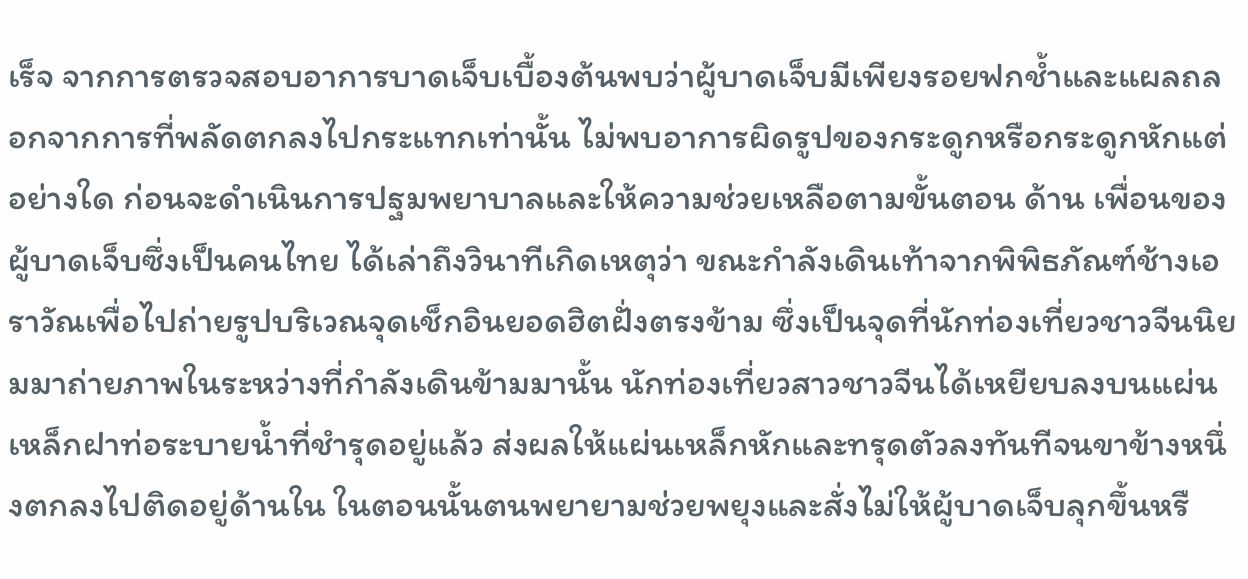เร็จ จากการตรวจสอบอาการบาดเจ็บเบื้องต้นพบว่าผู้บาดเจ็บมีเพียงรอยฟกช้ำและแผลถลอกจากการที่พลัดตกลงไปกระแทกเท่านั้น ไม่พบอาการผิดรูปของกระดูกหรือกระดูกหักแต่อย่างใด ก่อนจะดำเนินการปฐมพยาบาลและให้ความช่วยเหลือตามขั้นตอน ด้าน เพื่อนของผู้บาดเจ็บซึ่งเป็นคนไทย ได้เล่าถึงวินาทีเกิดเหตุว่า ขณะกำลังเดินเท้าจากพิพิธภัณฑ์ช้างเอราวัณเพื่อไปถ่ายรูปบริเวณจุดเช็กอินยอดฮิตฝั่งตรงข้าม ซึ่งเป็นจุดที่นักท่องเที่ยวชาวจีนนิยมมาถ่ายภาพในระหว่างที่กำลังเดินข้ามมานั้น นักท่องเที่ยวสาวชาวจีนได้เหยียบลงบนแผ่นเหล็กฝาท่อระบายน้ำที่ชำรุดอยู่แล้ว ส่งผลให้แผ่นเหล็กหักและทรุดตัวลงทันทีจนขาข้างหนึ่งตกลงไปติดอยู่ด้านใน ในตอนนั้นตนพยายามช่วยพยุงและสั่งไม่ให้ผู้บาดเจ็บลุกขึ้นหรื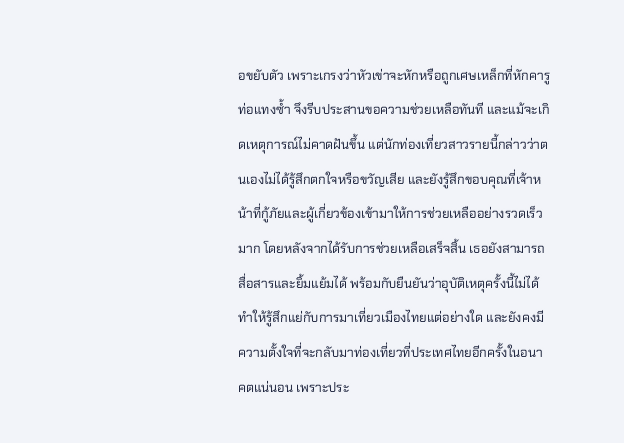อขยับตัว เพราะเกรงว่าหัวเข่าจะหักหรือถูกเศษเหล็กที่หักคารูท่อแทงซ้ำ จึงรีบประสานขอความช่วยเหลือทันที และแม้จะเกิดเหตุการณ์ไม่คาดฝันขึ้น แต่นักท่องเที่ยวสาวรายนี้กล่าวว่าตนเองไม่ได้รู้สึกตกใจหรือขวัญเสีย และยังรู้สึกขอบคุณที่เจ้าหน้าที่กู้ภัยและผู้เกี่ยวข้องเข้ามาให้การช่วยเหลืออย่างรวดเร็วมาก โดยหลังจากได้รับการช่วยเหลือเสร็จสิ้น เธอยังสามารถสื่อสารและยิ้มแย้มได้ พร้อมกับยืนยันว่าอุบัติเหตุครั้งนี้ไม่ได้ทำให้รู้สึกแย่กับการมาเที่ยวเมืองไทยแต่อย่างใด และยังคงมีความตั้งใจที่จะกลับมาท่องเที่ยวที่ประเทศไทยอีกครั้งในอนาคตแน่นอน เพราะประ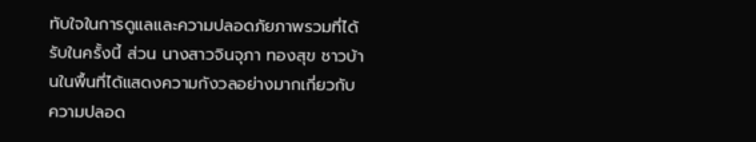ทับใจในการดูแลและความปลอดภัยภาพรวมที่ได้รับในครั้งนี้ ส่วน นางสาวจินจุภา ทองสุข ชาวบ้านในพื้นที่ได้แสดงความกังวลอย่างมากเกี่ยวกับความปลอด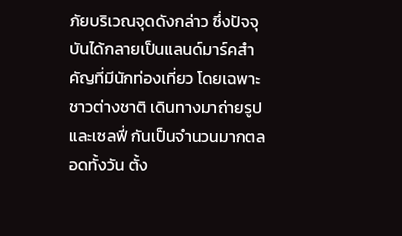ภัยบริเวณจุดดังกล่าว ซึ่งปัจจุบันได้กลายเป็นแลนด์มาร์คสำคัญที่มีนักท่องเที่ยว โดยเฉพาะชาวต่างชาติ เดินทางมาถ่ายรูปและเซลฟี่ กันเป็นจำนวนมากตลอดทั้งวัน ตั้ง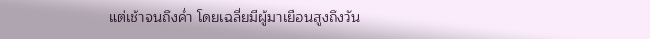แต่เช้าจนถึงค่ำ โดยเฉลี่ยมีผู้มาเยือนสูงถึงวัน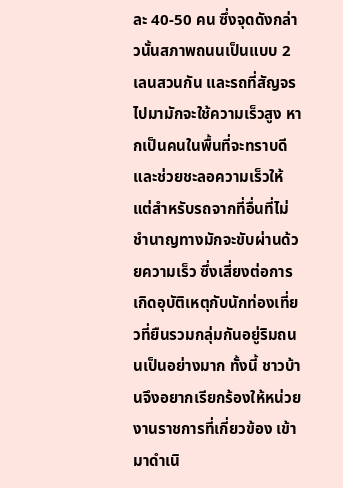ละ 40-50 คน ซึ่งจุดดังกล่าวนั้นสภาพถนนเป็นแบบ 2 เลนสวนกัน และรถที่สัญจรไปมามักจะใช้ความเร็วสูง หากเป็นคนในพื้นที่จะทราบดีและช่วยชะลอความเร็วให้ แต่สำหรับรถจากที่อื่นที่ไม่ชำนาญทางมักจะขับผ่านด้วยความเร็ว ซึ่งเสี่ยงต่อการเกิดอุบัติเหตุกับนักท่องเที่ยวที่ยืนรวมกลุ่มกันอยู่ริมถนนเป็นอย่างมาก ทั้งนี้ ชาวบ้านจึงอยากเรียกร้องให้หน่วยงานราชการที่เกี่ยวข้อง เข้ามาดำเนิ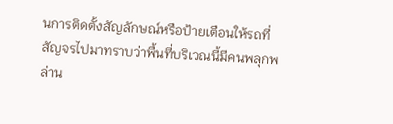นการติดตั้งสัญลักษณ์หรือป้ายเตือนให้รถที่สัญจรไปมาทราบว่าพื้นที่บริเวณนี้มีคนพลุกพล่าน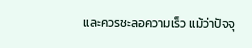และควรชะลอความเร็ว แม้ว่าปัจจุ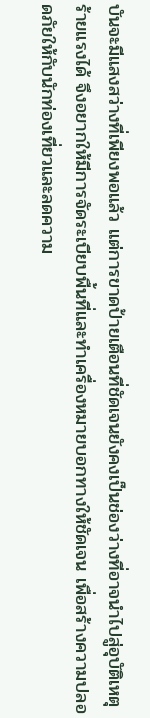บันจะมีแสงสว่างที่เพียงพอแล้ว แต่การขาดป้ายเตือนที่ชัดเจนยังคงเป็นช่องว่างที่อาจนำไปสู่อุบัติเหตุร้ายแรงได้ จึงอยากให้มีการจัดระเบียบพื้นที่และทำเครื่องหมายบอกทางให้ชัดเจน เพื่อสร้างความปลอดภัยให้กับนักท่องเที่ยวและลดความ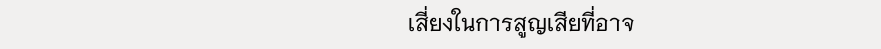เสี่ยงในการสูญเสียที่อาจ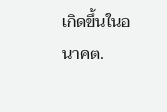เกิดขึ้นในอนาคต.